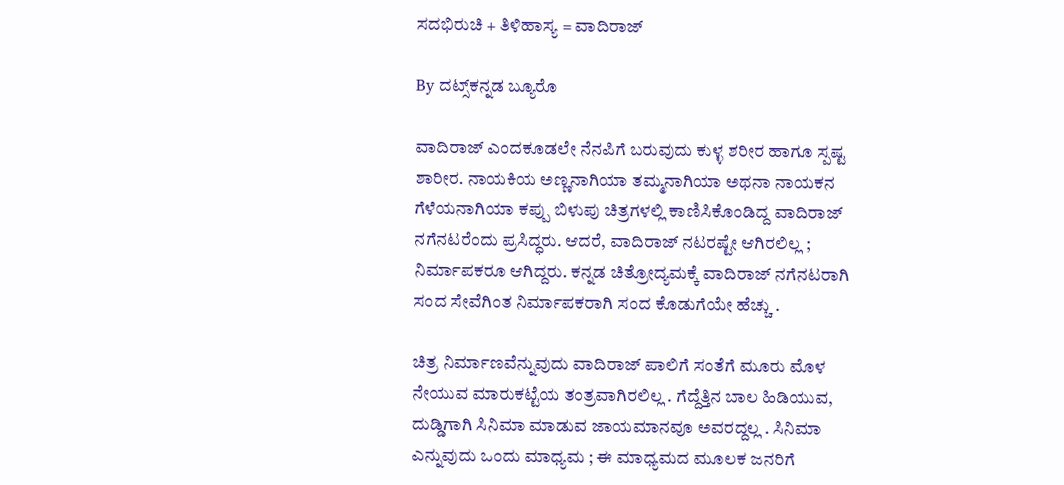ಸದಭಿರುಚಿ + ತಿಳಿಹಾಸ್ಯ = ವಾದಿರಾಜ್‌

By ದಟ್ಸ್‌ಕನ್ನಡ ಬ್ಯೂರೊ

ವಾದಿರಾಜ್‌ ಎಂದಕೂಡಲೇ ನೆನಪಿಗೆ ಬರುವುದು ಕುಳ್ಳ ಶರೀರ ಹಾಗೂ ಸ್ಪಷ್ಟ ಶಾರೀರ. ನಾಯಕಿಯ ಅಣ್ಣನಾಗಿಯಾ ತಮ್ಮನಾಗಿಯಾ ಅಥನಾ ನಾಯಕನ ಗೆಳೆಯನಾಗಿಯಾ ಕಪ್ಪು ಬಿಳುಪು ಚಿತ್ರಗಳಲ್ಲಿ ಕಾಣಿಸಿಕೊಂಡಿದ್ದ ವಾದಿರಾಜ್‌ ನಗೆನಟರೆಂದು ಪ್ರಸಿದ್ಧರು. ಆದರೆ, ವಾದಿರಾಜ್‌ ನಟರಷ್ಟೇ ಆಗಿರಲಿಲ್ಲ ; ನಿರ್ಮಾಪಕರೂ ಆಗಿದ್ದರು. ಕನ್ನಡ ಚಿತ್ರೋದ್ಯಮಕ್ಕೆ ವಾದಿರಾಜ್‌ ನಗೆನಟರಾಗಿ ಸಂದ ಸೇವೆಗಿಂತ ನಿರ್ಮಾಪಕರಾಗಿ ಸಂದ ಕೊಡುಗೆಯೇ ಹೆಚ್ಚು .

ಚಿತ್ರ ನಿರ್ಮಾಣವೆನ್ನುವುದು ವಾದಿರಾಜ್‌ ಪಾಲಿಗೆ ಸಂತೆಗೆ ಮೂರು ಮೊಳ ನೇಯುವ ಮಾರುಕಟ್ಟೆಯ ತಂತ್ರವಾಗಿರಲಿಲ್ಲ . ಗೆದ್ದೆತ್ತಿನ ಬಾಲ ಹಿಡಿಯುವ, ದುಡ್ಡಿಗಾಗಿ ಸಿನಿಮಾ ಮಾಡುವ ಜಾಯಮಾನವೂ ಅವರದ್ದಲ್ಲ . ಸಿನಿಮಾ ಎನ್ನುವುದು ಒಂದು ಮಾಧ್ಯಮ ; ಈ ಮಾಧ್ಯಮದ ಮೂಲಕ ಜನರಿಗೆ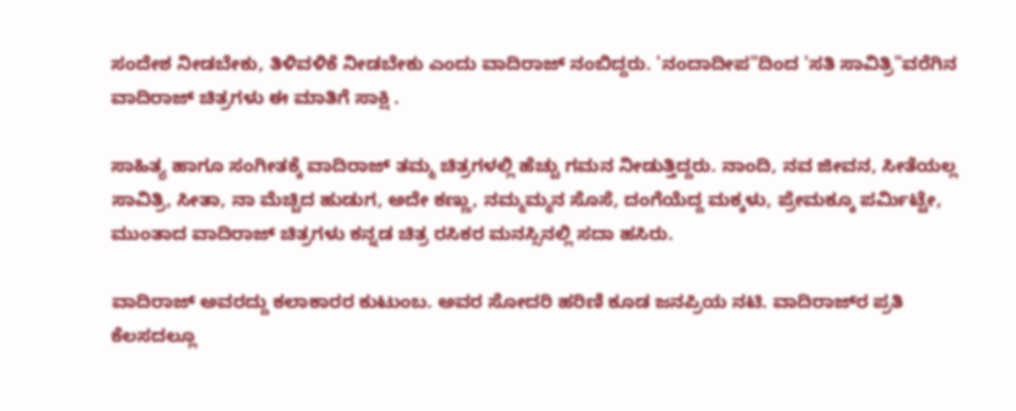ಸಂದೇಶ ನೀಡಬೇಕು, ತಿಳಿವಳಿಕೆ ನೀಡಬೇಕು ಎಂದು ವಾದಿರಾಜ್‌ ನಂಬಿದ್ದರು. 'ನಂದಾದೀಪ"ದಿಂದ 'ಸತಿ ಸಾವಿತ್ರಿ"ವರೆಗಿನ ವಾದಿರಾಜ್‌ ಚಿತ್ರಗಳು ಈ ಮಾತಿಗೆ ಸಾಕ್ಷಿ .

ಸಾಹಿತ್ಯ ಹಾಗೂ ಸಂಗೀತಕ್ಕೆ ವಾದಿರಾಜ್‌ ತಮ್ಮ ಚಿತ್ರಗಳಲ್ಲಿ ಹೆಚ್ಚು ಗಮನ ನೀಡುತ್ತಿದ್ದರು. ನಾಂದಿ, ನವ ಜೀವನ, ಸೀತೆಯಲ್ಲ ಸಾವಿತ್ರಿ, ಸೀತಾ, ನಾ ಮೆಚ್ಚಿದ ಹುಡುಗ, ಅದೇ ಕಣ್ಣು, ನಮ್ಮಮ್ಮನ ಸೊಸೆ, ದಂಗೆಯೆದ್ದ ಮಕ್ಕಳು, ಪ್ರೇಮಕ್ಕೂ ಪರ್ಮಿಟ್ಟೇ, ಮುಂತಾದ ವಾದಿರಾಜ್‌ ಚಿತ್ರಗಳು ಕನ್ನಡ ಚಿತ್ರ ರಸಿಕರ ಮನಸ್ಸಿನಲ್ಲಿ ಸದಾ ಹಸಿರು.

ವಾದಿರಾಜ್‌ ಅವರದ್ದು ಕಲಾಕಾರರ ಕುಟುಂಬ. ಅವರ ಸೋದರಿ ಹರಿಣಿ ಕೂಡ ಜನಪ್ರಿಯ ನಟಿ. ವಾದಿರಾಜ್‌ರ ಪ್ರತಿ ಕೆಲಸದಲ್ಲೂ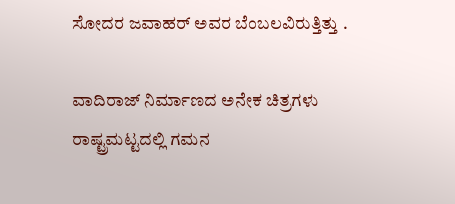ಸೋದರ ಜವಾಹರ್‌ ಅವರ ಬೆಂಬಲವಿರುತ್ತಿತ್ತು .

ವಾದಿರಾಜ್‌ ನಿರ್ಮಾಣದ ಅನೇಕ ಚಿತ್ರಗಳು ರಾಷ್ಟ್ರಮಟ್ಟದಲ್ಲಿ ಗಮನ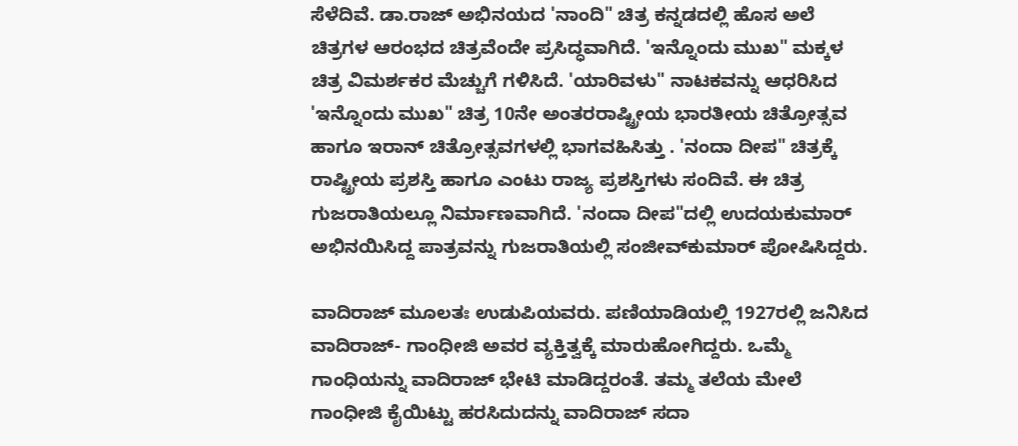ಸೆಳೆದಿವೆ. ಡಾ.ರಾಜ್‌ ಅಭಿನಯದ 'ನಾಂದಿ" ಚಿತ್ರ ಕನ್ನಡದಲ್ಲಿ ಹೊಸ ಅಲೆ ಚಿತ್ರಗಳ ಆರಂಭದ ಚಿತ್ರವೆಂದೇ ಪ್ರಸಿದ್ಧವಾಗಿದೆ. 'ಇನ್ನೊಂದು ಮುಖ" ಮಕ್ಕಳ ಚಿತ್ರ ವಿಮರ್ಶಕರ ಮೆಚ್ಚುಗೆ ಗಳಿಸಿದೆ. 'ಯಾರಿವಳು" ನಾಟಕವನ್ನು ಆಧರಿಸಿದ 'ಇನ್ನೊಂದು ಮುಖ" ಚಿತ್ರ 10ನೇ ಅಂತರರಾಷ್ಟ್ರೀಯ ಭಾರತೀಯ ಚಿತ್ರೋತ್ಸವ ಹಾಗೂ ಇರಾನ್‌ ಚಿತ್ರೋತ್ಸವಗಳಲ್ಲಿ ಭಾಗವಹಿಸಿತ್ತು . 'ನಂದಾ ದೀಪ" ಚಿತ್ರಕ್ಕೆ ರಾಷ್ಟ್ರೀಯ ಪ್ರಶಸ್ತಿ ಹಾಗೂ ಎಂಟು ರಾಜ್ಯ ಪ್ರಶಸ್ತಿಗಳು ಸಂದಿವೆ. ಈ ಚಿತ್ರ ಗುಜರಾತಿಯಲ್ಲೂ ನಿರ್ಮಾಣವಾಗಿದೆ. 'ನಂದಾ ದೀಪ"ದಲ್ಲಿ ಉದಯಕುಮಾರ್‌ ಅಭಿನಯಿಸಿದ್ದ ಪಾತ್ರವನ್ನು ಗುಜರಾತಿಯಲ್ಲಿ ಸಂಜೀವ್‌ಕುಮಾರ್‌ ಪೋಷಿಸಿದ್ದರು.

ವಾದಿರಾಜ್‌ ಮೂಲತಃ ಉಡುಪಿಯವರು. ಪಣಿಯಾಡಿಯಲ್ಲಿ 1927ರಲ್ಲಿ ಜನಿಸಿದ ವಾದಿರಾಜ್‌- ಗಾಂಧೀಜಿ ಅವರ ವ್ಯಕ್ತಿತ್ವಕ್ಕೆ ಮಾರುಹೋಗಿದ್ದರು. ಒಮ್ಮೆ ಗಾಂಧಿಯನ್ನು ವಾದಿರಾಜ್‌ ಭೇಟಿ ಮಾಡಿದ್ದರಂತೆ. ತಮ್ಮ ತಲೆಯ ಮೇಲೆ ಗಾಂಧೀಜಿ ಕೈಯಿಟ್ಟು ಹರಸಿದುದನ್ನು ವಾದಿರಾಜ್‌ ಸದಾ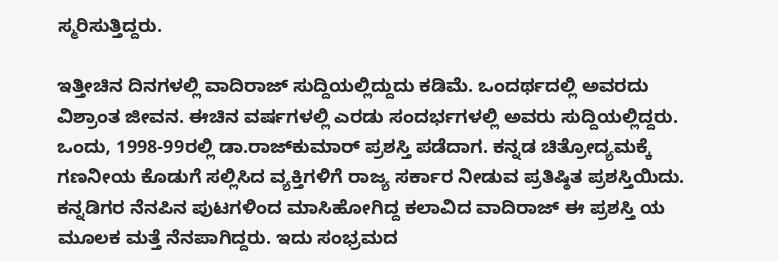ಸ್ಮರಿಸುತ್ತಿದ್ದರು.

ಇತ್ತೀಚಿನ ದಿನಗಳಲ್ಲಿ ವಾದಿರಾಜ್‌ ಸುದ್ದಿಯಲ್ಲಿದ್ದುದು ಕಡಿಮೆ. ಒಂದರ್ಥದಲ್ಲಿ ಅವರದು ವಿಶ್ರಾಂತ ಜೀವನ. ಈಚಿನ ವರ್ಷಗಳಲ್ಲಿ ಎರಡು ಸಂದರ್ಭಗಳಲ್ಲಿ ಅವರು ಸುದ್ದಿಯಲ್ಲಿದ್ದರು. ಒಂದು, 1998-99ರಲ್ಲಿ ಡಾ.ರಾಜ್‌ಕುಮಾರ್‌ ಪ್ರಶಸ್ತಿ ಪಡೆದಾಗ. ಕನ್ನಡ ಚಿತ್ರೋದ್ಯಮಕ್ಕೆ ಗಣನೀಯ ಕೊಡುಗೆ ಸಲ್ಲಿಸಿದ ವ್ಯಕ್ತಿಗಳಿಗೆ ರಾಜ್ಯ ಸರ್ಕಾರ ನೀಡುವ ಪ್ರತಿಷ್ಠಿತ ಪ್ರಶಸ್ತಿಯಿದು. ಕನ್ನಡಿಗರ ನೆನಪಿನ ಪುಟಗಳಿಂದ ಮಾಸಿಹೋಗಿದ್ದ ಕಲಾವಿದ ವಾದಿರಾಜ್‌ ಈ ಪ್ರಶಸ್ತಿ ಯ ಮೂಲಕ ಮತ್ತೆ ನೆನಪಾಗಿದ್ದರು. ಇದು ಸಂಭ್ರಮದ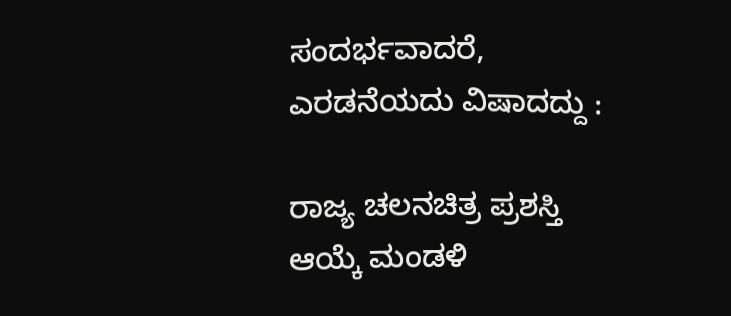ಸಂದರ್ಭವಾದರೆ, ಎರಡನೆಯದು ವಿಷಾದದ್ದು :

ರಾಜ್ಯ ಚಲನಚಿತ್ರ ಪ್ರಶಸ್ತಿ ಆಯ್ಕೆ ಮಂಡಳಿ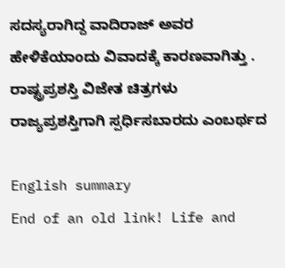ಸದಸ್ಯರಾಗಿದ್ದ ವಾದಿರಾಜ್‌ ಅವರ ಹೇಳಿಕೆಯಾಂದು ವಿವಾದಕ್ಕೆ ಕಾರಣವಾಗಿತ್ತು . ರಾಷ್ಟ್ರಪ್ರಶಸ್ತಿ ವಿಜೇತ ಚಿತ್ರಗಳು ರಾಜ್ಯಪ್ರಶಸ್ತಿಗಾಗಿ ಸ್ಪರ್ಧಿಸಬಾರದು ಎಂಬರ್ಥದ

English summary
End of an old link! Life and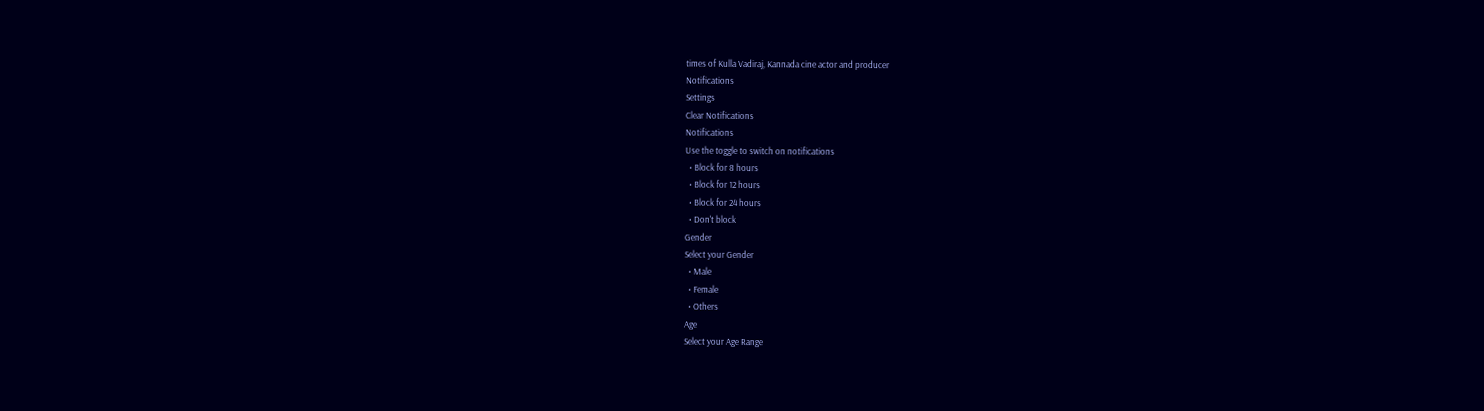times of Kulla Vadiraj, Kannada cine actor and producer
Notifications
Settings
Clear Notifications
Notifications
Use the toggle to switch on notifications
  • Block for 8 hours
  • Block for 12 hours
  • Block for 24 hours
  • Don't block
Gender
Select your Gender
  • Male
  • Female
  • Others
Age
Select your Age Range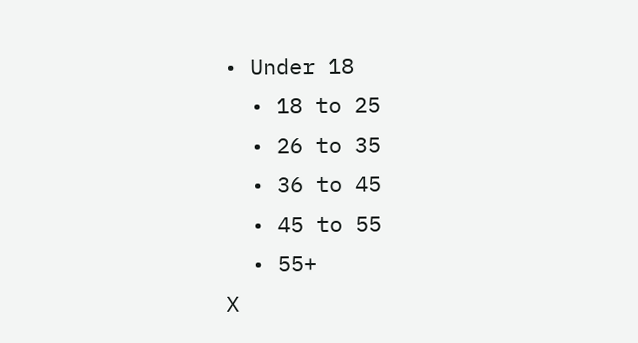• Under 18
  • 18 to 25
  • 26 to 35
  • 36 to 45
  • 45 to 55
  • 55+
X